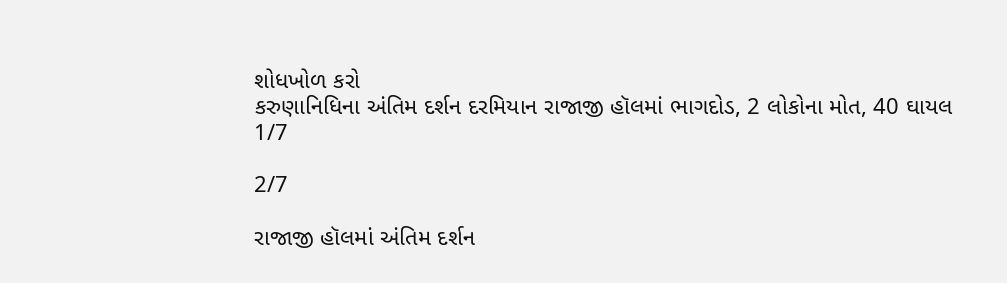શોધખોળ કરો
કરુણાનિધિના અંતિમ દર્શન દરમિયાન રાજાજી હૉલમાં ભાગદોડ, 2 લોકોના મોત, 40 ઘાયલ
1/7

2/7

રાજાજી હૉલમાં અંતિમ દર્શન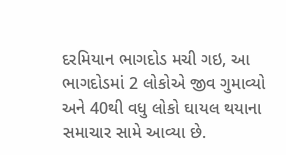દરમિયાન ભાગદોડ મચી ગઇ, આ ભાગદોડમાં 2 લોકોએ જીવ ગુમાવ્યો અને 40થી વધુ લોકો ઘાયલ થયાના સમાચાર સામે આવ્યા છે.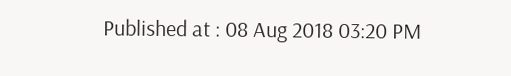Published at : 08 Aug 2018 03:20 PM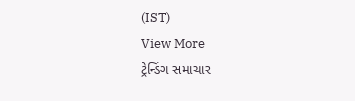(IST)
View More
ટ્રેન્ડિંગ સમાચાર